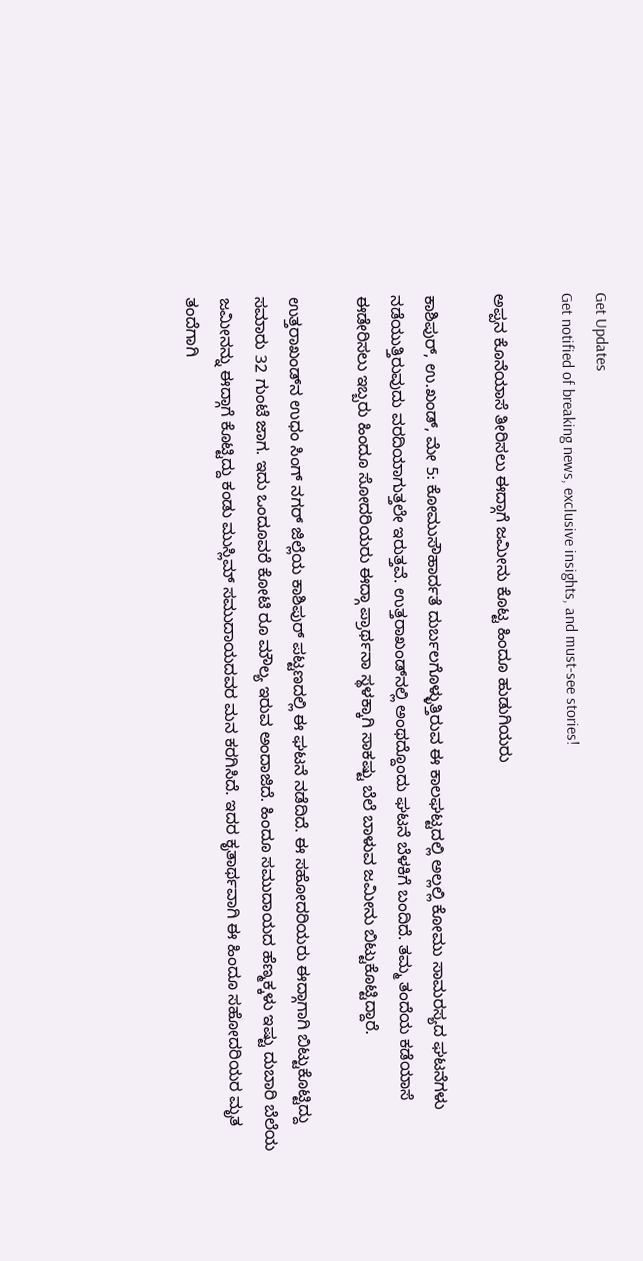Get Updates
Get notified of breaking news, exclusive insights, and must-see stories!

ಅಪ್ಪನ ಕೊನೆಯಾಸೆ ತೀರಿಸಲು ಈದ್ಗಾಗೆ ಜಮೀನು ಕೊಟ್ಟ ಹಿಂದೂ ಹುಡುಗಿಯರು

ಕಾಶಿಪುರ್, ಉ.ಖಂಡ್, ಮೇ 5: ಕೋಮುಸೌಹಾರ್ದತೆ ದುರ್ಬಲಗೊಳ್ಳುತ್ತಿರುವ ಈ ಕಾಲಘಟ್ಟದಲ್ಲಿ ಅಲ್ಲಲ್ಲಿ ಕೋಮು ಸಾಮರಸ್ಯದ ಘಟನೆಗಳು ನಡೆಯುತ್ತಿರುವುದು ವರದಿಯಾಗುತ್ತಲೇ ಇರುತ್ತವೆ. ಉತ್ತರಾಖಂಡ್‌ನಲ್ಲಿ ಅಂಥದ್ದೊಂದು ಘಟನೆ ಬೆಳಕಿಗೆ ಬಂದಿದೆ. ತಮ್ಮ ತಂದೆಯ ಕಡೆಯಾಸೆ ಈಡೇರಿಸಲು ಇಬ್ಬರು ಹಿಂದೂ ಸೋದರಿಯರು ಈದ್ಗಾ ಪ್ರಾರ್ಥನಾ ಸ್ಥಳಕ್ಕಾಗಿ ಸಾಕಷ್ಟು ಬೆಲೆ ಬಾಳುವ ಜಮೀನು ಬಿಟ್ಟುಕೊಟ್ಟಿದ್ದಾರೆ.

ಉತ್ತರಾಖಂಡ್‌ನ ಉಧಂ ಸಿಂಗ್ ನಗರ್ ಜಿಲ್ಲೆಯ ಕಾಶಿಪುರ್ ಪಟ್ಟಣದಲ್ಲಿ ಈ ಘಟನೆ ನಡೆದಿದೆ. ಈ ಸಹೋದರಿಯರು ಈದ್ಗಾಗಾಗಿ ಬಿಟ್ಟುಕೊಟ್ಟಿದ್ದು ಸಮಾರು 32 ಗುಂಟೆ ಜಾಗ. ಇದು ಒಂದೂವರೆ ಕೋಟಿ ರೂ ಮೌಲ್ಯ ಇರುವ ಅಂದಾಜಿದೆ. ಹಿಂದೂ ಸಮುದಾಯದ ಹೆಣ್ಮಕ್ಕಳು ಇಷ್ಟು ದುಬಾರಿ ಬೆಲೆಯ ಜಮೀನನ್ನು ಈದ್ಗಾಗೆ ಕೊಟ್ಟಿದ್ದು ಕಂಡು ಮುಸ್ಲಿಮ್ ಸಮುದಾಯದವರ ಮನ ಕರಗಿಸಿದೆ. ಇದರ ಕೃತಾರ್ಥವಾಗಿ ಈ ಹಿಂದೂ ಸಹೋದರಿಯರ ಮೃತ ತಂದೆಗಾಗಿ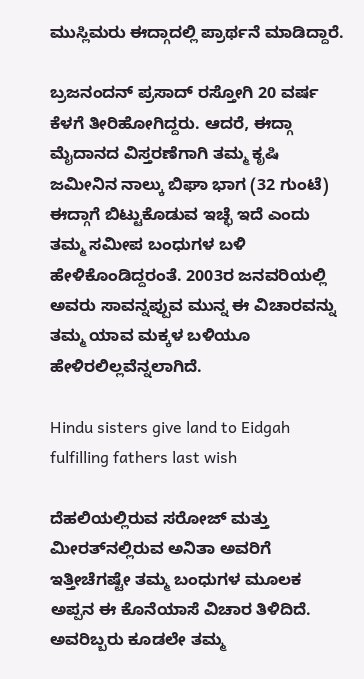ಮುಸ್ಲಿಮರು ಈದ್ಗಾದಲ್ಲಿ ಪ್ರಾರ್ಥನೆ ಮಾಡಿದ್ದಾರೆ.

ಬ್ರಜನಂದನ್ ಪ್ರಸಾದ್ ರಸ್ತೋಗಿ 20 ವರ್ಷ ಕೆಳಗೆ ತೀರಿಹೋಗಿದ್ದರು. ಆದರೆ, ಈದ್ಗಾ ಮೈದಾನದ ವಿಸ್ತರಣೆಗಾಗಿ ತಮ್ಮ ಕೃಷಿ ಜಮೀನಿನ ನಾಲ್ಕು ಬಿಘಾ ಭಾಗ (32 ಗುಂಟೆ) ಈದ್ಗಾಗೆ ಬಿಟ್ಟುಕೊಡುವ ಇಚ್ಛೆ ಇದೆ ಎಂದು ತಮ್ಮ ಸಮೀಪ ಬಂಧುಗಳ ಬಳಿ ಹೇಳಿಕೊಂಡಿದ್ದರಂತೆ. 2003ರ ಜನವರಿಯಲ್ಲಿ ಅವರು ಸಾವನ್ನಪ್ಪುವ ಮುನ್ನ ಈ ವಿಚಾರವನ್ನು ತಮ್ಮ ಯಾವ ಮಕ್ಕಳ ಬಳಿಯೂ ಹೇಳಿರಲಿಲ್ಲವೆನ್ನಲಾಗಿದೆ.

Hindu sisters give land to Eidgah fulfilling fathers last wish

ದೆಹಲಿಯಲ್ಲಿರುವ ಸರೋಜ್ ಮತ್ತು ಮೀರತ್‌ನಲ್ಲಿರುವ ಅನಿತಾ ಅವರಿಗೆ ಇತ್ತೀಚೆಗಷ್ಟೇ ತಮ್ಮ ಬಂಧುಗಳ ಮೂಲಕ ಅಪ್ಪನ ಈ ಕೊನೆಯಾಸೆ ವಿಚಾರ ತಿಳಿದಿದೆ. ಅವರಿಬ್ಬರು ಕೂಡಲೇ ತಮ್ಮ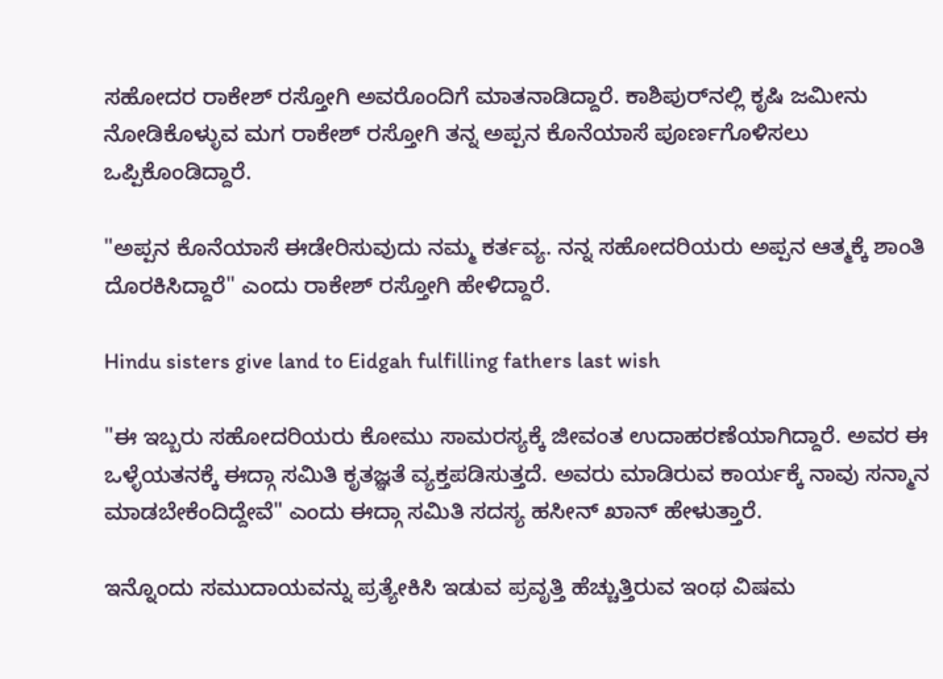ಸಹೋದರ ರಾಕೇಶ್ ರಸ್ತೋಗಿ ಅವರೊಂದಿಗೆ ಮಾತನಾಡಿದ್ದಾರೆ. ಕಾಶಿಪುರ್‌ನಲ್ಲಿ ಕೃಷಿ ಜಮೀನು ನೋಡಿಕೊಳ್ಳುವ ಮಗ ರಾಕೇಶ್ ರಸ್ತೋಗಿ ತನ್ನ ಅಪ್ಪನ ಕೊನೆಯಾಸೆ ಪೂರ್ಣಗೊಳಿಸಲು ಒಪ್ಪಿಕೊಂಡಿದ್ದಾರೆ.

"ಅಪ್ಪನ ಕೊನೆಯಾಸೆ ಈಡೇರಿಸುವುದು ನಮ್ಮ ಕರ್ತವ್ಯ. ನನ್ನ ಸಹೋದರಿಯರು ಅಪ್ಪನ ಆತ್ಮಕ್ಕೆ ಶಾಂತಿ ದೊರಕಿಸಿದ್ದಾರೆ" ಎಂದು ರಾಕೇಶ್ ರಸ್ತೋಗಿ ಹೇಳಿದ್ದಾರೆ.

Hindu sisters give land to Eidgah fulfilling fathers last wish

"ಈ ಇಬ್ಬರು ಸಹೋದರಿಯರು ಕೋಮು ಸಾಮರಸ್ಯಕ್ಕೆ ಜೀವಂತ ಉದಾಹರಣೆಯಾಗಿದ್ದಾರೆ. ಅವರ ಈ ಒಳ್ಳೆಯತನಕ್ಕೆ ಈದ್ಗಾ ಸಮಿತಿ ಕೃತಜ್ಞತೆ ವ್ಯಕ್ತಪಡಿಸುತ್ತದೆ. ಅವರು ಮಾಡಿರುವ ಕಾರ್ಯಕ್ಕೆ ನಾವು ಸನ್ಮಾನ ಮಾಡಬೇಕೆಂದಿದ್ದೇವೆ" ಎಂದು ಈದ್ಗಾ ಸಮಿತಿ ಸದಸ್ಯ ಹಸೀನ್ ಖಾನ್ ಹೇಳುತ್ತಾರೆ.

ಇನ್ನೊಂದು ಸಮುದಾಯವನ್ನು ಪ್ರತ್ಯೇಕಿಸಿ ಇಡುವ ಪ್ರವೃತ್ತಿ ಹೆಚ್ಚುತ್ತಿರುವ ಇಂಥ ವಿಷಮ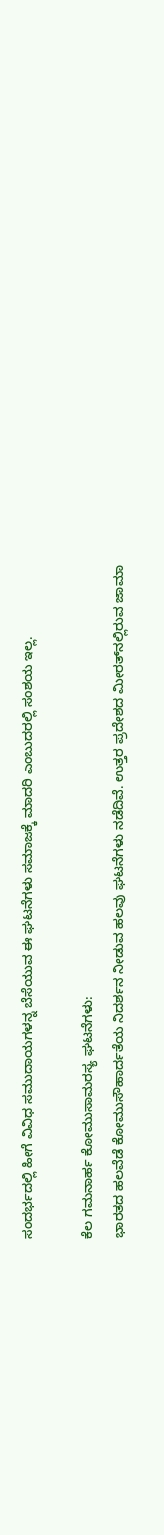ಸಂದರ್ಭದಲ್ಲಿ ಹೀಗೆ ವಿವಿಧ ಸಮುದಾಯಗಳನ್ನ ಬೆಸೆಯುವ ಈ ಘಟನೆಗಳು ಸಮಾಜಕ್ಕೆ ಮಾದರಿ ಎಂಬುದರಲ್ಲಿ ಸಂಶಯ ಇಲ್ಲ.

ಕೆಲ ಗಮನಾರ್ಹ ಕೋಮುಸಾಮರಸ್ಯ ಘಟನೆಗಳು:
ಭಾರತದ ಹಲವೆಡೆ ಕೋಮುಸೌಹಾರ್ದತೆಯ ನಿದರ್ಶನ ನೀಡುವ ಹಲವು ಘಟನೆಗಳು ನಡೆದಿವೆ. ಉತ್ತರ ಪ್ರದೇಶದ ಮೀರತ್‌ನಲ್ಲಿರುವ ಜಾಮಾ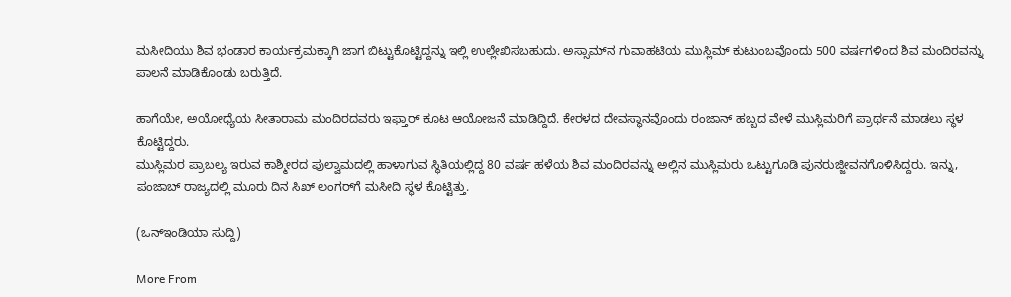ಮಸೀದಿಯು ಶಿವ ಭಂಡಾರ ಕಾರ್ಯಕ್ರಮಕ್ಕಾಗಿ ಜಾಗ ಬಿಟ್ಟುಕೊಟ್ಟಿದ್ದನ್ನು ಇಲ್ಲಿ ಉಲ್ಲೇಖಿಸಬಹುದು. ಅಸ್ಸಾಮ್‌ನ ಗುವಾಹಟಿಯ ಮುಸ್ಲಿಮ್ ಕುಟುಂಬವೊಂದು 500 ವರ್ಷಗಳಿಂದ ಶಿವ ಮಂದಿರವನ್ನು ಪಾಲನೆ ಮಾಡಿಕೊಂಡು ಬರುತ್ತಿದೆ.

ಹಾಗೆಯೇ, ಅಯೋಧ್ಯೆಯ ಸೀತಾರಾಮ ಮಂದಿರದವರು ಇಫ್ತಾರ್ ಕೂಟ ಆಯೋಜನೆ ಮಾಡಿದ್ದಿದೆ. ಕೇರಳದ ದೇವಸ್ಥಾನವೊಂದು ರಂಜಾನ್ ಹಬ್ಬದ ವೇಳೆ ಮುಸ್ಲಿಮರಿಗೆ ಪ್ರಾರ್ಥನೆ ಮಾಡಲು ಸ್ಥಳ ಕೊಟ್ಟಿದ್ದರು.
ಮುಸ್ಲಿಮರ ಪ್ರಾಬಲ್ಯ ಇರುವ ಕಾಶ್ಮೀರದ ಪುಲ್ವಾಮದಲ್ಲಿ ಹಾಳಾಗುವ ಸ್ಥಿತಿಯಲ್ಲಿದ್ದ 80 ವರ್ಷ ಹಳೆಯ ಶಿವ ಮಂದಿರವನ್ನು ಅಲ್ಲಿನ ಮುಸ್ಲಿಮರು ಒಟ್ಟುಗೂಡಿ ಪುನರುಜ್ಜೀವನಗೊಳಿಸಿದ್ದರು. ಇನ್ನು, ಪಂಜಾಬ್ ರಾಜ್ಯದಲ್ಲಿ ಮೂರು ದಿನ ಸಿಖ್ ಲಂಗರ್‌ಗೆ ಮಸೀದಿ ಸ್ಥಳ ಕೊಟ್ಟಿತ್ತು.

(ಒನ್ಇಂಡಿಯಾ ಸುದ್ದಿ)

More From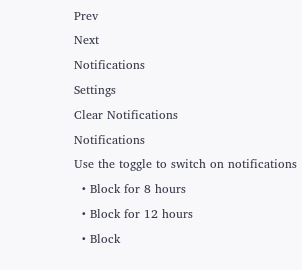Prev
Next
Notifications
Settings
Clear Notifications
Notifications
Use the toggle to switch on notifications
  • Block for 8 hours
  • Block for 12 hours
  • Block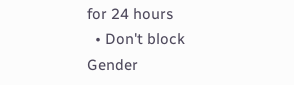for 24 hours
  • Don't block
Gender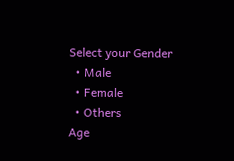Select your Gender
  • Male
  • Female
  • Others
Age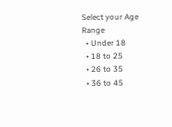Select your Age Range
  • Under 18
  • 18 to 25
  • 26 to 35
  • 36 to 45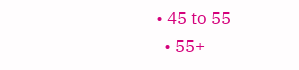• 45 to 55
  • 55+